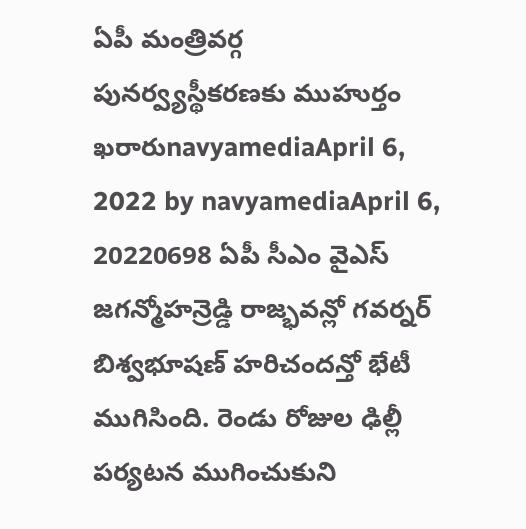ఏపీ మంత్రివర్గ పునర్వ్యస్థీకరణకు ముహుర్తం ఖరారుnavyamediaApril 6, 2022 by navyamediaApril 6, 20220698 ఏపీ సీఎం వైఎస్ జగన్మోహన్రెడ్డి రాజ్భవన్లో గవర్నర్ బిశ్వభూషణ్ హరిచందన్తో భేటీ ముగిసింది. రెండు రోజుల ఢిల్లీ పర్యటన ముగించుకుని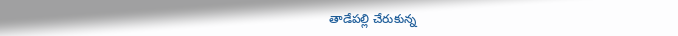తాడేపల్లి చేరుకున్న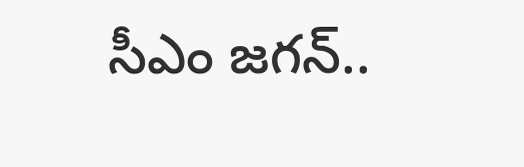సీఎం జగన్..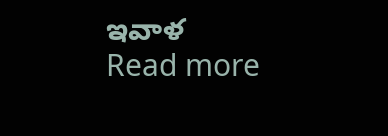ఇవాళ Read more